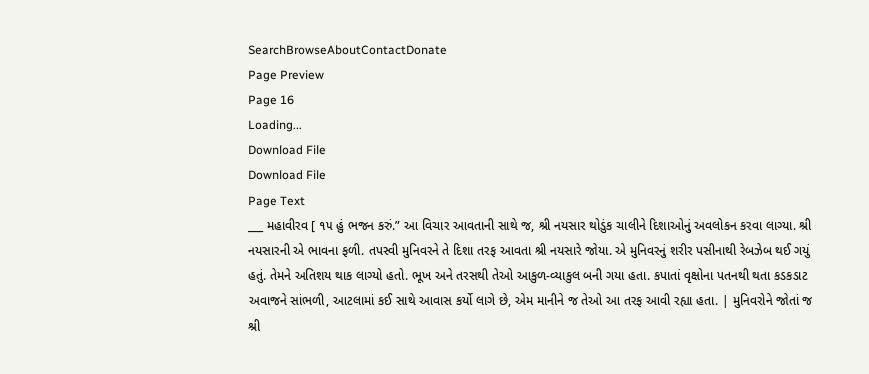SearchBrowseAboutContactDonate
Page Preview
Page 16
Loading...
Download File
Download File
Page Text
___ મહાવીરવ [ ૧૫ હું ભજન કરું.” આ વિચાર આવતાની સાથે જ, શ્રી નયસાર થોડુંક ચાલીને દિશાઓનું અવલોકન કરવા લાગ્યા. શ્રી નયસારની એ ભાવના ફળી. તપસ્વી મુનિવરને તે દિશા તરફ આવતા શ્રી નયસારે જોયા. એ મુનિવરનું શરીર પસીનાથી રેબઝેબ થઈ ગયું હતું. તેમને અતિશય થાક લાગ્યો હતો. ભૂખ અને તરસથી તેઓ આકુળ-વ્યાકુલ બની ગયા હતા. કપાતાં વૃક્ષોના પતનથી થતા કડકડાટ અવાજને સાંભળી, આટલામાં કઈ સાથે આવાસ કર્યો લાગે છે, એમ માનીને જ તેઓ આ તરફ આવી રહ્યા હતા. | મુનિવરોને જોતાં જ શ્રી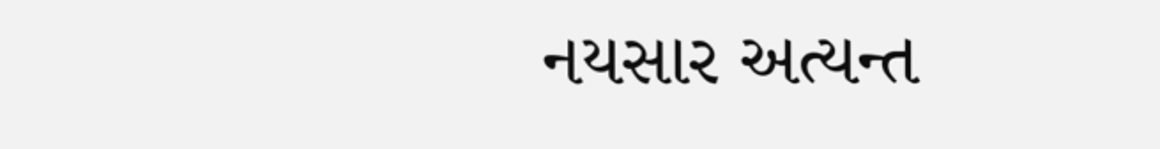નયસાર અત્યન્ત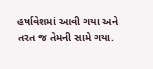હર્ષાવેશમાં આવી ગયા અને તરત જ તેમની સામે ગયા.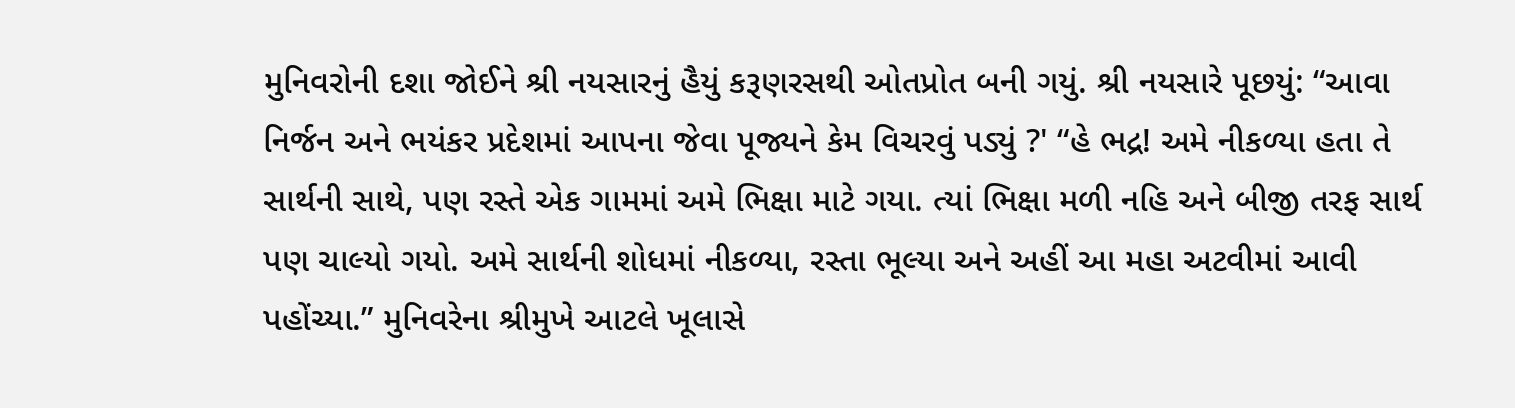મુનિવરોની દશા જોઈને શ્રી નયસારનું હૈયું કરૂણરસથી ઓતપ્રોત બની ગયું. શ્રી નયસારે પૂછયું: “આવા નિર્જન અને ભયંકર પ્રદેશમાં આપના જેવા પૂજ્યને કેમ વિચરવું પડ્યું ?' “હે ભદ્ર! અમે નીકળ્યા હતા તે સાર્થની સાથે, પણ રસ્તે એક ગામમાં અમે ભિક્ષા માટે ગયા. ત્યાં ભિક્ષા મળી નહિ અને બીજી તરફ સાર્થ પણ ચાલ્યો ગયો. અમે સાર્થની શોધમાં નીકળ્યા, રસ્તા ભૂલ્યા અને અહીં આ મહા અટવીમાં આવી પહોંચ્યા.” મુનિવરેના શ્રીમુખે આટલે ખૂલાસે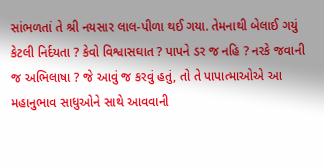સાંભળતાં તે શ્રી નયસાર લાલ-પીળા થઈ ગયા. તેમનાથી બેલાઈ ગયું કેટલી નિર્દયતા ? કેવો વિશ્વાસઘાત ? પાપને ડર જ નહિ ? નરકે જવાની જ અભિલાષા ? જે આવું જ કરવું હતું, તો તે પાપાત્માઓએ આ મહાનુભાવ સાધુઓને સાથે આવવાની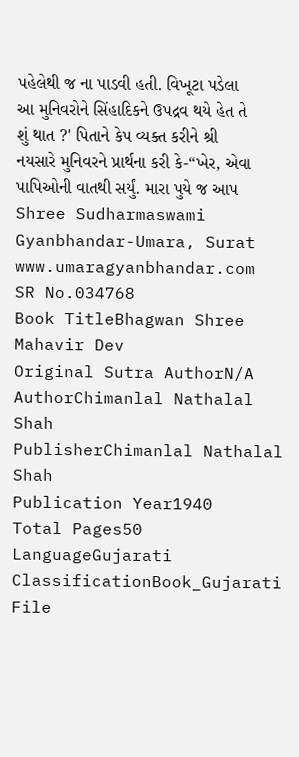પહેલેથી જ ના પાડવી હતી. વિખૂટા પડેલા આ મુનિવરોને સિંહાદિકને ઉપદ્રવ થયે હેત તે શું થાત ?' પિતાને કેપ વ્યક્ત કરીને શ્રી નયસારે મુનિવરને પ્રાર્થના કરી કે-“ખેર, એવા પાપિઓની વાતથી સર્યું. મારા પુયે જ આપ Shree Sudharmaswami Gyanbhandar-Umara, Surat www.umaragyanbhandar.com
SR No.034768
Book TitleBhagwan Shree Mahavir Dev
Original Sutra AuthorN/A
AuthorChimanlal Nathalal Shah
PublisherChimanlal Nathalal Shah
Publication Year1940
Total Pages50
LanguageGujarati
ClassificationBook_Gujarati
File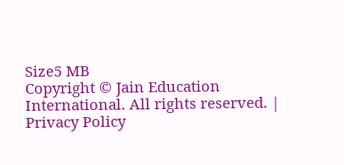Size5 MB
Copyright © Jain Education International. All rights reserved. | Privacy Policy